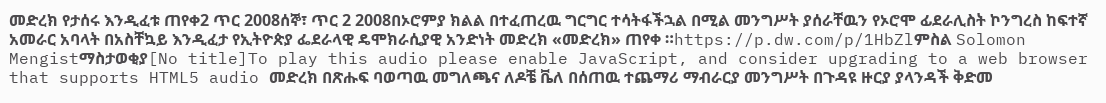መድረክ የታሰሩ እንዲፈቱ ጠየቀ2 ጥር 2008ሰኞ፣ ጥር 2 2008በኦሮምያ ክልል በተፈጠረዉ ግርግር ተሳትፋችኋል በሚል መንግሥት ያሰራቸዉን የኦሮሞ ፊደራሊስት ኮንግረስ ከፍተኛ አመራር አባላት በአስቸኳይ እንዲፈታ የኢትዮጵያ ፌደራላዊ ዴሞክራሲያዊ አንድነት መድረክ «መድረክ» ጠየቀ ።https://p.dw.com/p/1HbZlምስል Solomon Mengistማስታወቂያ[No title]To play this audio please enable JavaScript, and consider upgrading to a web browser that supports HTML5 audio መድረክ በጽሑፍ ባወጣዉ መግለጫና ለዶቼ ቬለ በሰጠዉ ተጨማሪ ማብራርያ መንግሥት በጉዳዩ ዙርያ ያላንዳች ቅድመ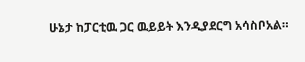ሁኔታ ከፓርቲዉ ጋር ዉይይት እንዲያደርግ አሳስቦአል።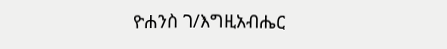ዮሐንስ ገ/እግዚአብሔር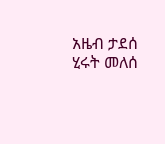አዜብ ታደሰ ሂሩት መለሰ